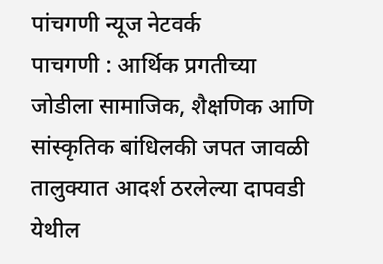पांचगणी न्यूज नेटवर्क
पाचगणी : आर्थिक प्रगतीच्या जोडीला सामाजिक, शैक्षणिक आणि सांस्कृतिक बांधिलकी जपत जावळी तालुक्यात आदर्श ठरलेल्या दापवडी येथील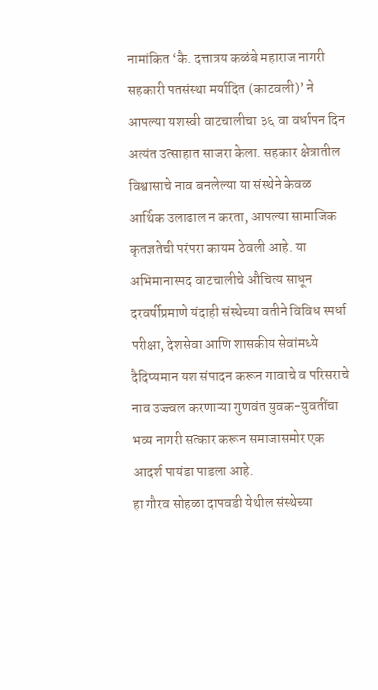नामांकित ‘कै. दत्तात्रय कळंबे महाराज नागरी सहकारी पतसंस्था मर्यादित (काटवली)’ ने आपल्या यशस्वी वाटचालीचा ३६ वा वर्धापन दिन अत्यंत उत्साहात साजरा केला. सहकार क्षेत्रातील विश्वासाचे नाव बनलेल्या या संस्थेने केवळ आर्थिक उलाढाल न करता, आपल्या सामाजिक कृतज्ञतेची परंपरा कायम ठेवली आहे. या अभिमानास्पद वाटचालीचे औचित्य साधून दरवर्षीप्रमाणे यंदाही संस्थेच्या वतीने विविध स्पर्धा परीक्षा, देशसेवा आणि शासकीय सेवांमध्ये दैदिप्यमान यश संपादन करून गावाचे व परिसराचे नाव उज्ज्वल करणाऱ्या गुणवंत युवक-युवतींचा भव्य नागरी सत्कार करून समाजासमोर एक आदर्श पायंडा पाडला आहे.
हा गौरव सोहळा दापवडी येथील संस्थेच्या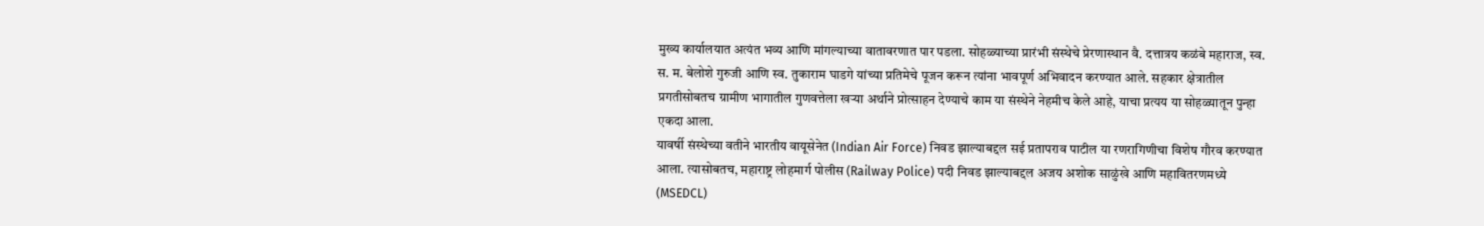मुख्य कार्यालयात अत्यंत भव्य आणि मांगल्याच्या वातावरणात पार पडला. सोहळ्याच्या प्रारंभी संस्थेचे प्रेरणास्थान वै. दत्तात्रय कळंबे महाराज, स्व. स. म. बेलोशे गुरुजी आणि स्व. तुकाराम घाडगे यांच्या प्रतिमेचे पूजन करून त्यांना भावपूर्ण अभिवादन करण्यात आले. सहकार क्षेत्रातील प्रगतीसोबतच ग्रामीण भागातील गुणवत्तेला खऱ्या अर्थाने प्रोत्साहन देण्याचे काम या संस्थेने नेहमीच केले आहे, याचा प्रत्यय या सोहळ्यातून पुन्हा एकदा आला.
यावर्षी संस्थेच्या वतीने भारतीय वायूसेनेत (Indian Air Force) निवड झाल्याबद्दल सई प्रतापराव पाटील या रणरागिणीचा विशेष गौरव करण्यात आला. त्यासोबतच, महाराष्ट्र लोहमार्ग पोलीस (Railway Police) पदी निवड झाल्याबद्दल अजय अशोक साळुंखे आणि महावितरणमध्ये (MSEDCL)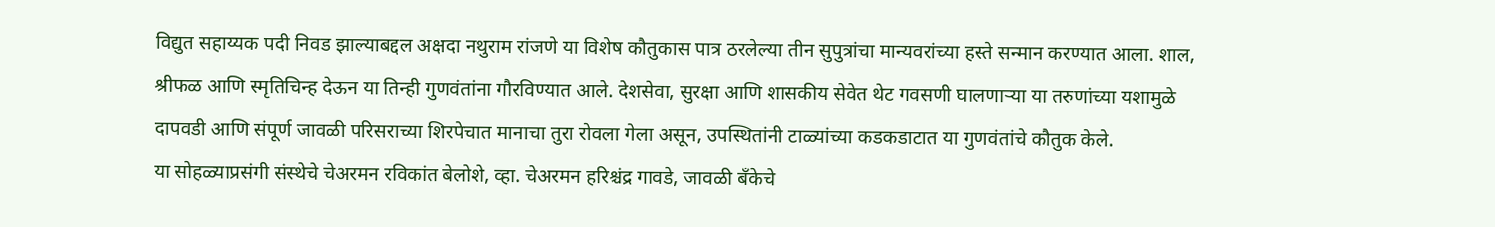विद्युत सहाय्यक पदी निवड झाल्याबद्दल अक्षदा नथुराम रांजणे या विशेष कौतुकास पात्र ठरलेल्या तीन सुपुत्रांचा मान्यवरांच्या हस्ते सन्मान करण्यात आला. शाल, श्रीफळ आणि स्मृतिचिन्ह देऊन या तिन्ही गुणवंतांना गौरविण्यात आले. देशसेवा, सुरक्षा आणि शासकीय सेवेत थेट गवसणी घालणाऱ्या या तरुणांच्या यशामुळे दापवडी आणि संपूर्ण जावळी परिसराच्या शिरपेचात मानाचा तुरा रोवला गेला असून, उपस्थितांनी टाळ्यांच्या कडकडाटात या गुणवंतांचे कौतुक केले.
या सोहळ्याप्रसंगी संस्थेचे चेअरमन रविकांत बेलोशे, व्हा. चेअरमन हरिश्चंद्र गावडे, जावळी बँकेचे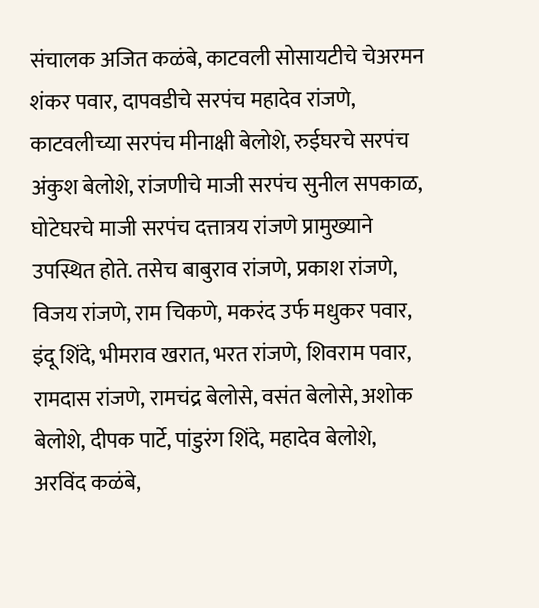संचालक अजित कळंबे, काटवली सोसायटीचे चेअरमन शंकर पवार, दापवडीचे सरपंच महादेव रांजणे, काटवलीच्या सरपंच मीनाक्षी बेलोशे, रुईघरचे सरपंच अंकुश बेलोशे, रांजणीचे माजी सरपंच सुनील सपकाळ, घोटेघरचे माजी सरपंच दत्तात्रय रांजणे प्रामुख्याने उपस्थित होते. तसेच बाबुराव रांजणे, प्रकाश रांजणे, विजय रांजणे, राम चिकणे, मकरंद उर्फ मधुकर पवार, इंदू शिंदे, भीमराव खरात, भरत रांजणे, शिवराम पवार, रामदास रांजणे, रामचंद्र बेलोसे, वसंत बेलोसे, अशोक बेलोशे, दीपक पार्टे, पांडुरंग शिंदे, महादेव बेलोशे, अरविंद कळंबे,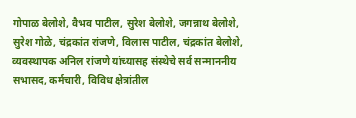गोपाळ बेलोशे, वैभव पाटील, सुरेश बेलोशे, जगन्नाथ बेलोशे, सुरेश गोळे, चंद्रकांत रांजणे, विलास पाटील, चंद्रकांत बेलोशे, व्यवस्थापक अनिल रांजणे यांच्यासह संस्थेचे सर्व सन्माननीय सभासद, कर्मचारी, विविध क्षेत्रांतील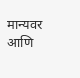मान्यवर आणि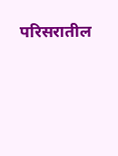परिसरातील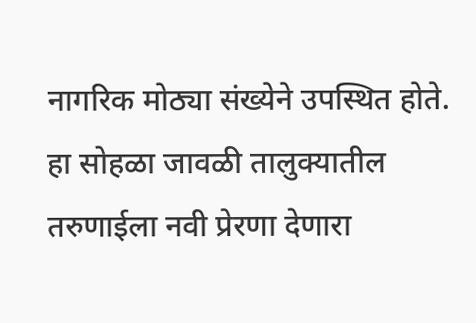नागरिक मोठ्या संख्येने उपस्थित होते. हा सोहळा जावळी तालुक्यातील तरुणाईला नवी प्रेरणा देणारा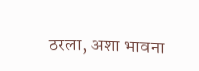ठरला, अशा भावना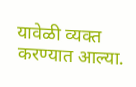यावेळी व्यक्त करण्यात आल्या.